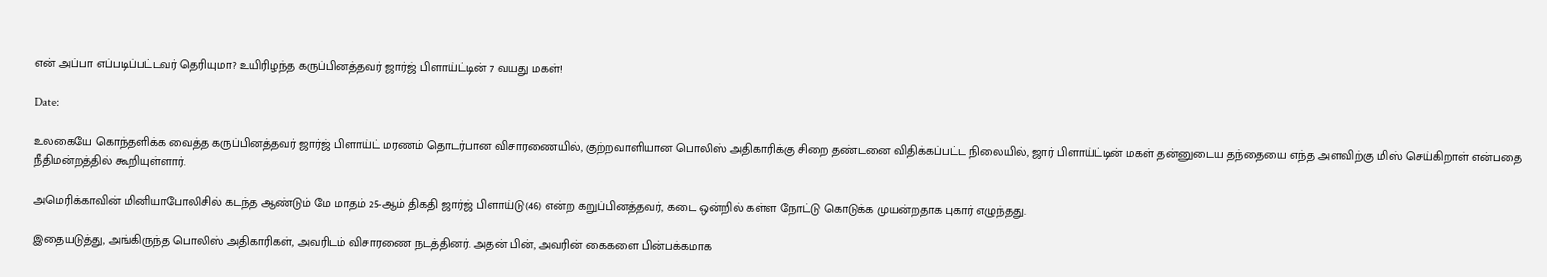என் அப்பா எப்படிப்பட்டவர் தெரியுமா? உயிரிழந்த கருப்பினத்தவர் ஜார்ஜ் பிளாய்ட்டின் 7 வயது மகள்!

Date:

உலகையே கொந்தளிக்க வைத்த கருப்பினத்தவர் ஜார்ஜ் பிளாய்ட் மரணம் தொடர்பான விசாரணையில், குற்றவாளியான பொலிஸ் அதிகாரிக்கு சிறை தண்டனை விதிக்கப்பட்ட நிலையில், ஜார் பிளாய்ட்டின் மகள் தன்னுடைய தந்தையை எந்த அளவிற்கு மிஸ் செய்கிறாள் என்பதை நீதிமன்றத்தில் கூறியுள்ளார்.

அமெரிக்காவின் மினியாபோலிசில் கடந்த ஆண்டும் மே மாதம் 25-ஆம் திகதி ஜார்ஜ் பிளாய்டு(46) என்ற கறுப்பினத்தவர், கடை ஒன்றில் கள்ள நோட்டு கொடுக்க முயன்றதாக புகார் எழுந்தது.

இதையடுத்து, அங்கிருந்த பொலிஸ் அதிகாரிகள், அவரிடம் விசாரணை நடத்தினர். அதன் பின், அவரின் கைகளை பின்பக்கமாக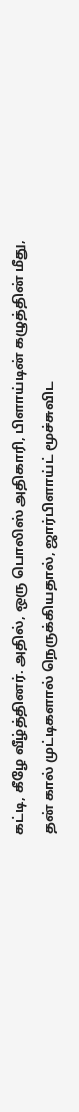கட்டி, கீழே வீழ்த்தினர். அதில், ஒரு பொலிஸ் அதிகாரி, பிளாய்டின் கழுத்தின் மீது, தன் கால் முட்டிகளால் நெருக்கியதால், ஜார்பிளாய்ட் மூச்சுவிட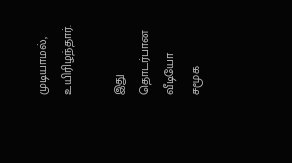முடியாமல், உயிரிழந்தார்.

இது தொடர்பான வீடியோ சமூக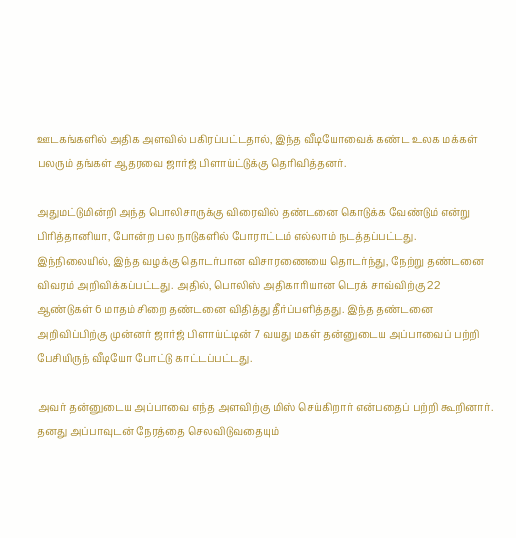ஊடகங்களில் அதிக அளவில் பகிரப்பட்டதால், இந்த வீடியோவைக் கண்ட உலக மக்கள் பலரும் தங்கள் ஆதரவை ஜார்ஜ் பிளாய்ட்டுக்கு தெரிவித்தனர்.

அதுமட்டுமின்றி அந்த பொலிசாருக்கு விரைவில் தண்டனை கொடுக்க வேண்டும் என்று பிரித்தானியா, போன்ற பல நாடுகளில் போராட்டம் எல்லாம் நடத்தப்பட்டது. இந்நிலையில், இந்த வழக்கு தொடர்பான விசாரணையை தொடர்ந்து, நேற்று தண்டனை விவரம் அறிவிக்கப்பட்டது. அதில், பொலிஸ் அதிகாரியான டெரக் சாவ்விற்கு 22 ஆண்டுகள் 6 மாதம் சிறை தண்டனை விதித்து தீர்ப்பளித்தது. இந்த தண்டனை அறிவிப்பிற்கு முன்னர் ஜார்ஜ் பிளாய்ட்டின் 7 வயது மகள் தன்னுடைய அப்பாவைப் பற்றி பேசியிருந் வீடியோ போட்டு காட்டப்பட்டது.

அவர் தன்னுடைய அப்பாவை எந்த அளவிற்கு மிஸ் செய்கிறார் என்பதைப் பற்றி கூறினார். தனது அப்பாவுடன் நேரத்தை செலவிடுவதையும்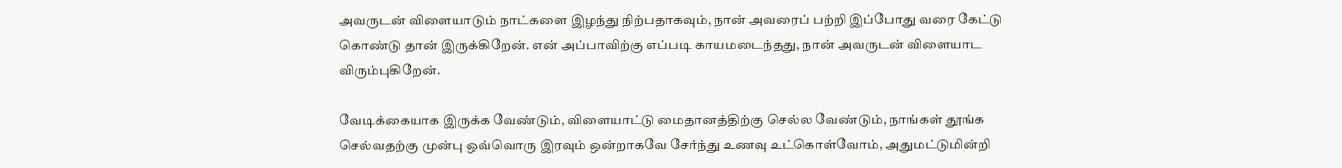அவருடன் விளையாடும் நாட்களை இழந்து நிற்பதாகவும், நான் அவரைப் பற்றி இப்போது வரை கேட்டு கொண்டு தான் இருக்கிறேன். என் அப்பாவிற்கு எப்படி காயமடைந்தது, நான் அவருடன் விளையாட விரும்புகிறேன்.

வேடிக்கையாக இருக்க வேண்டும், விளையாட்டு மைதானத்திற்கு செல்ல வேண்டும், நாங்கள் தூங்க செல்வதற்கு முன்பு ஒவ்வொரு இரவும் ஒன்றாகவே சேர்ந்து உணவு உட்கொள்வோம், அதுமட்டுமின்றி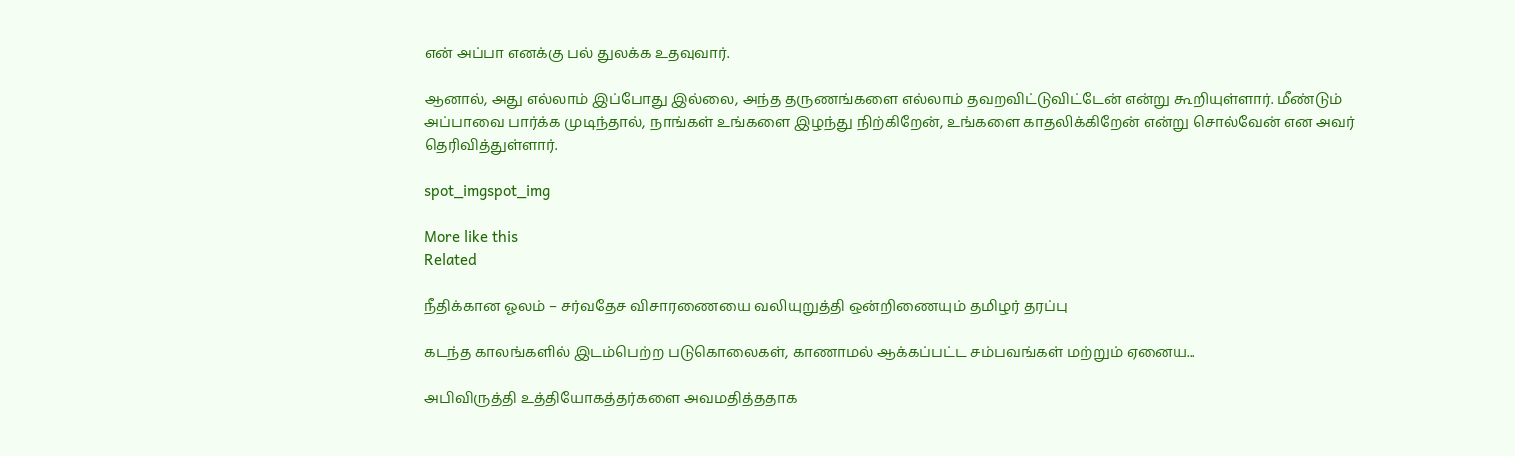என் அப்பா எனக்கு பல் துலக்க உதவுவார்.

ஆனால், அது எல்லாம் இப்போது இல்லை, அந்த தருணங்களை எல்லாம் தவறவிட்டுவிட்டேன் என்று கூறியுள்ளார். மீண்டும் அப்பாவை பார்க்க முடிந்தால், நாங்கள் உங்களை இழந்து நிற்கிறேன், உங்களை காதலிக்கிறேன் என்று சொல்வேன் என அவர் தெரிவித்துள்ளார்.

spot_imgspot_img

More like this
Related

நீதிக்கான ஓலம் – சர்வதேச விசாரணையை வலியுறுத்தி ஒன்றிணையும் தமிழர் தரப்பு

கடந்த காலங்களில் இடம்பெற்ற படுகொலைகள், காணாமல் ஆக்கப்பட்ட சம்பவங்கள் மற்றும் ஏனைய...

அபிவிருத்தி உத்தியோகத்தர்களை அவமதித்ததாக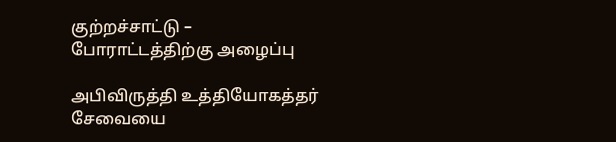குற்றச்சாட்டு – போராட்டத்திற்கு அழைப்பு

அபிவிருத்தி உத்தியோகத்தர் சேவையை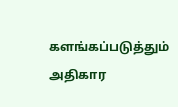களங்கப்படுத்தும் அதிகார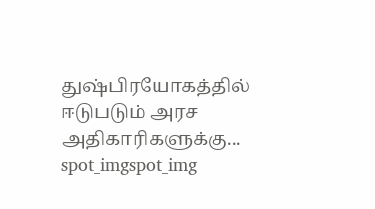துஷ்பிரயோகத்தில் ஈடுபடும் அரச அதிகாரிகளுக்கு...
spot_imgspot_img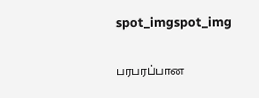spot_imgspot_img

பரபரப்பான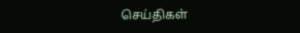செய்திகள்